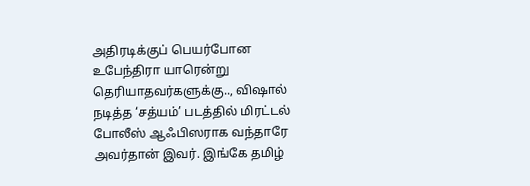அதிரடிக்குப் பெயர்போன உபேந்திரா யாரென்று தெரியாதவர்களுக்கு.., விஷால் நடித்த ‘சத்யம்’ படத்தில் மிரட்டல் போலீஸ் ஆஃபிஸராக வந்தாரே அவர்தான் இவர். இங்கே தமிழ்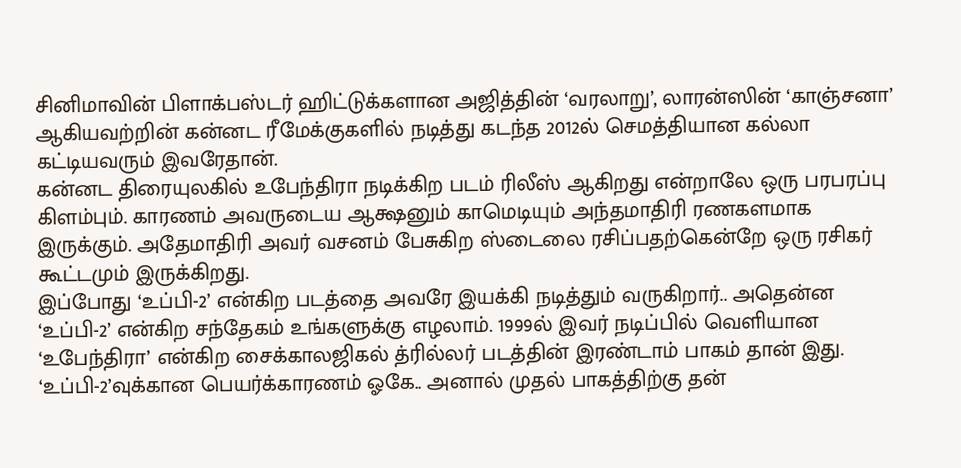சினிமாவின் பிளாக்பஸ்டர் ஹிட்டுக்களான அஜித்தின் ‘வரலாறு’, லாரன்ஸின் ‘காஞ்சனா’ ஆகியவற்றின் கன்னட ரீமேக்குகளில் நடித்து கடந்த 2012ல் செமத்தியான கல்லா கட்டியவரும் இவரேதான்.
கன்னட திரையுலகில் உபேந்திரா நடிக்கிற படம் ரிலீஸ் ஆகிறது என்றாலே ஒரு பரபரப்பு கிளம்பும். காரணம் அவருடைய ஆக்ஷனும் காமெடியும் அந்தமாதிரி ரணகளமாக இருக்கும். அதேமாதிரி அவர் வசனம் பேசுகிற ஸ்டைலை ரசிப்பதற்கென்றே ஒரு ரசிகர் கூட்டமும் இருக்கிறது.
இப்போது ‘உப்பி-2’ என்கிற படத்தை அவரே இயக்கி நடித்தும் வருகிறார்.. அதென்ன ‘உப்பி-2’ என்கிற சந்தேகம் உங்களுக்கு எழலாம். 1999ல் இவர் நடிப்பில் வெளியான ‘உபேந்திரா’ என்கிற சைக்காலஜிகல் த்ரில்லர் படத்தின் இரண்டாம் பாகம் தான் இது.
‘உப்பி-2’வுக்கான பெயர்க்காரணம் ஓகே.. அனால் முதல் பாகத்திற்கு தன்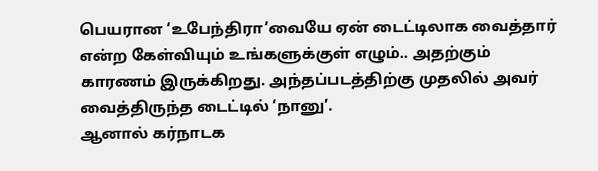பெயரான ‘உபேந்திரா’வையே ஏன் டைட்டிலாக வைத்தார் என்ற கேள்வியும் உங்களுக்குள் எழும்.. அதற்கும் காரணம் இருக்கிறது. அந்தப்படத்திற்கு முதலில் அவர் வைத்திருந்த டைட்டில் ‘நானு’.
ஆனால் கர்நாடக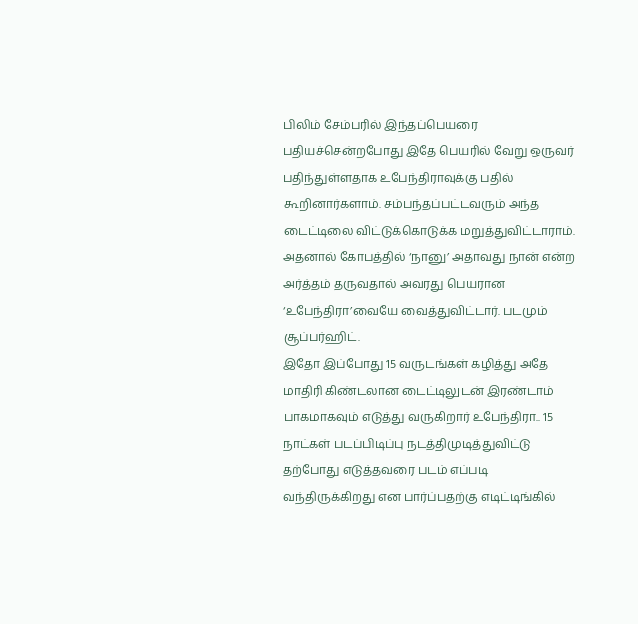பிலிம் சேம்பரில் இந்தப்பெயரை பதியச்சென்றபோது இதே பெயரில் வேறு ஒருவர் பதிந்துள்ளதாக உபேந்திராவுக்கு பதில் கூறினார்களாம். சம்பந்தப்பட்டவரும் அந்த டைட்டிலை விட்டுக்கொடுக்க மறுத்துவிட்டாராம். அதனால் கோபத்தில் ‘நானு’ அதாவது நான் என்ற அர்த்தம் தருவதால் அவரது பெயரான ‘உபேந்திரா’வையே வைத்துவிட்டார். படமும் சூப்பர்ஹிட்.
இதோ இப்போது 15 வருடங்கள் கழித்து அதே மாதிரி கிண்டலான டைட்டிலுடன் இரண்டாம் பாகமாகவும் எடுத்து வருகிறார் உபேந்திரா.. 15 நாட்கள் படப்பிடிப்பு நடத்திமுடித்துவிட்டு தற்போது எடுத்தவரை படம் எப்படி வந்திருக்கிறது என பார்ப்பதற்கு எடிட்டிங்கில்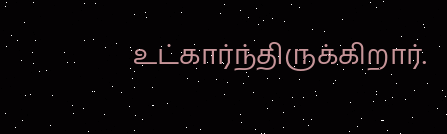உட்கார்ந்திருக்கிறார்.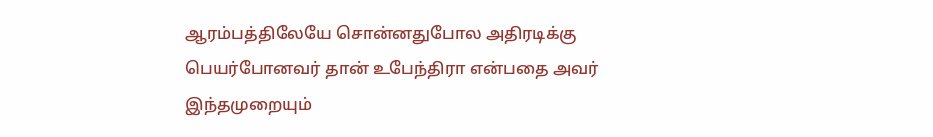ஆரம்பத்திலேயே சொன்னதுபோல அதிரடிக்கு பெயர்போனவர் தான் உபேந்திரா என்பதை அவர் இந்தமுறையும்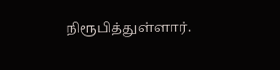நிரூபித்துள்ளார்.